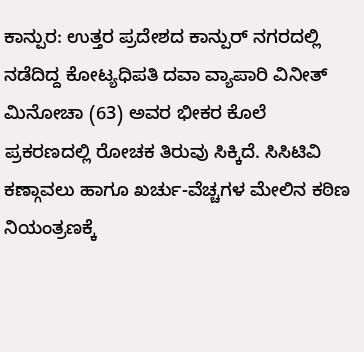ಕಾನ್ಪುರ: ಉತ್ತರ ಪ್ರದೇಶದ ಕಾನ್ಪುರ್ ನಗರದಲ್ಲಿ ನಡೆದಿದ್ದ ಕೋಟ್ಯಧಿಪತಿ ದವಾ ವ್ಯಾಪಾರಿ ವಿನೀತ್ ಮಿನೋಚಾ (63) ಅವರ ಭೀಕರ ಕೊಲೆ ಪ್ರಕರಣದಲ್ಲಿ ರೋಚಕ ತಿರುವು ಸಿಕ್ಕಿದೆ. ಸಿಸಿಟಿವಿ ಕಣ್ಗಾವಲು ಹಾಗೂ ಖರ್ಚು-ವೆಚ್ಚಗಳ ಮೇಲಿನ ಕಠಿಣ ನಿಯಂತ್ರಣಕ್ಕೆ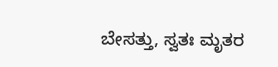ಬೇಸತ್ತು, ಸ್ವತಃ ಮೃತರ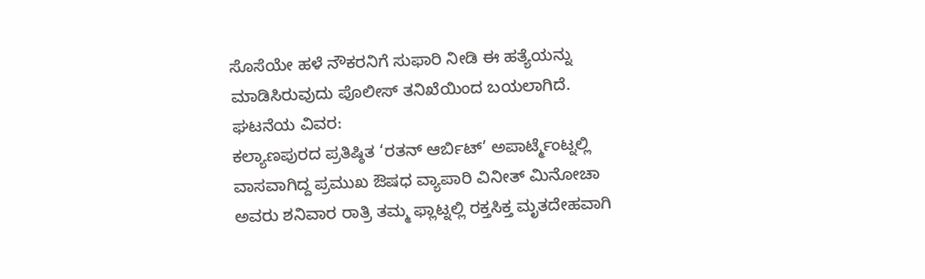ಸೊಸೆಯೇ ಹಳೆ ನೌಕರನಿಗೆ ಸುಫಾರಿ ನೀಡಿ ಈ ಹತ್ಯೆಯನ್ನು ಮಾಡಿಸಿರುವುದು ಪೊಲೀಸ್ ತನಿಖೆಯಿಂದ ಬಯಲಾಗಿದೆ.
ಘಟನೆಯ ವಿವರ:
ಕಲ್ಯಾಣಪುರದ ಪ್ರತಿಷ್ಠಿತ ‘ರತನ್ ಆರ್ಬಿಟ್’ ಅಪಾರ್ಟ್ಮೆಂಟ್ನಲ್ಲಿ ವಾಸವಾಗಿದ್ದ ಪ್ರಮುಖ ಔಷಧ ವ್ಯಾಪಾರಿ ವಿನೀತ್ ಮಿನೋಚಾ ಅವರು ಶನಿವಾರ ರಾತ್ರಿ ತಮ್ಮ ಫ್ಲಾಟ್ನಲ್ಲಿ ರಕ್ತಸಿಕ್ತ ಮೃತದೇಹವಾಗಿ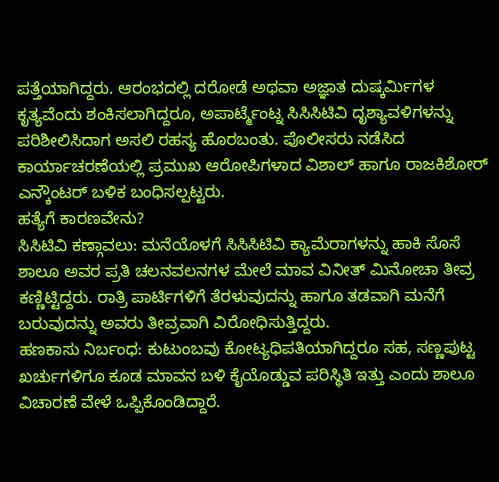ಪತ್ತೆಯಾಗಿದ್ದರು. ಆರಂಭದಲ್ಲಿ ದರೋಡೆ ಅಥವಾ ಅಜ್ಞಾತ ದುಷ್ಕರ್ಮಿಗಳ ಕೃತ್ಯವೆಂದು ಶಂಕಿಸಲಾಗಿದ್ದರೂ, ಅಪಾರ್ಟ್ಮೆಂಟ್ನ ಸಿಸಿಸಿಟಿವಿ ದೃಶ್ಯಾವಳಿಗಳನ್ನು ಪರಿಶೀಲಿಸಿದಾಗ ಅಸಲಿ ರಹಸ್ಯ ಹೊರಬಂತು. ಪೊಲೀಸರು ನಡೆಸಿದ ಕಾರ್ಯಾಚರಣೆಯಲ್ಲಿ ಪ್ರಮುಖ ಆರೋಪಿಗಳಾದ ವಿಶಾಲ್ ಹಾಗೂ ರಾಜಕಿಶೋರ್ ಎನ್ಕೌಂಟರ್ ಬಳಿಕ ಬಂಧಿಸಲ್ಪಟ್ಟರು.
ಹತ್ಯೆಗೆ ಕಾರಣವೇನು?
ಸಿಸಿಟಿವಿ ಕಣ್ಗಾವಲು: ಮನೆಯೊಳಗೆ ಸಿಸಿಸಿಟಿವಿ ಕ್ಯಾಮೆರಾಗಳನ್ನು ಹಾಕಿ ಸೊಸೆ ಶಾಲೂ ಅವರ ಪ್ರತಿ ಚಲನವಲನಗಳ ಮೇಲೆ ಮಾವ ವಿನೀತ್ ಮಿನೋಚಾ ತೀವ್ರ ಕಣ್ಣಿಟ್ಟಿದ್ದರು. ರಾತ್ರಿ ಪಾರ್ಟಿಗಳಿಗೆ ತೆರಳುವುದನ್ನು ಹಾಗೂ ತಡವಾಗಿ ಮನೆಗೆ ಬರುವುದನ್ನು ಅವರು ತೀವ್ರವಾಗಿ ವಿರೋಧಿಸುತ್ತಿದ್ದರು.
ಹಣಕಾಸು ನಿರ್ಬಂಧ: ಕುಟುಂಬವು ಕೋಟ್ಯಧಿಪತಿಯಾಗಿದ್ದರೂ ಸಹ, ಸಣ್ಣಪುಟ್ಟ ಖರ್ಚುಗಳಿಗೂ ಕೂಡ ಮಾವನ ಬಳಿ ಕೈಯೊಡ್ಡುವ ಪರಿಸ್ಥಿತಿ ಇತ್ತು ಎಂದು ಶಾಲೂ ವಿಚಾರಣೆ ವೇಳೆ ಒಪ್ಪಿಕೊಂಡಿದ್ದಾರೆ.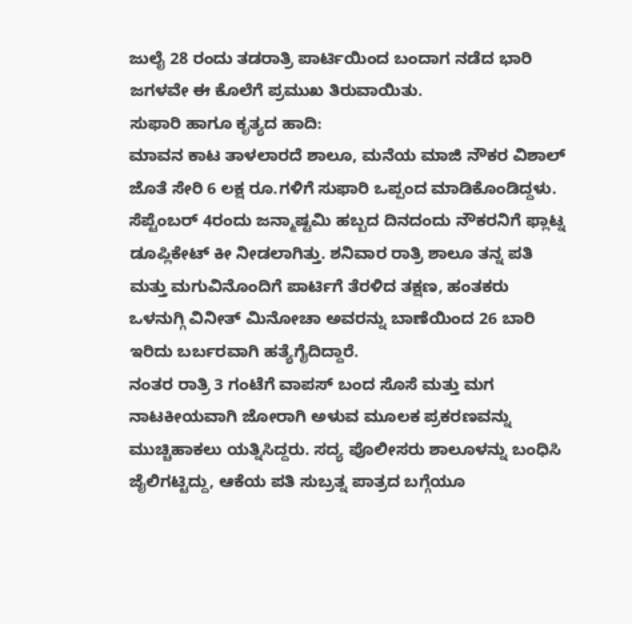ಜುಲೈ 28 ರಂದು ತಡರಾತ್ರಿ ಪಾರ್ಟಿಯಿಂದ ಬಂದಾಗ ನಡೆದ ಭಾರಿ ಜಗಳವೇ ಈ ಕೊಲೆಗೆ ಪ್ರಮುಖ ತಿರುವಾಯಿತು.
ಸುಫಾರಿ ಹಾಗೂ ಕೃತ್ಯದ ಹಾದಿ:
ಮಾವನ ಕಾಟ ತಾಳಲಾರದೆ ಶಾಲೂ, ಮನೆಯ ಮಾಜಿ ನೌಕರ ವಿಶಾಲ್ ಜೊತೆ ಸೇರಿ 6 ಲಕ್ಷ ರೂ.ಗಳಿಗೆ ಸುಫಾರಿ ಒಪ್ಪಂದ ಮಾಡಿಕೊಂಡಿದ್ದಳು. ಸೆಪ್ಟೆಂಬರ್ 4ರಂದು ಜನ್ಮಾಷ್ಟಮಿ ಹಬ್ಬದ ದಿನದಂದು ನೌಕರನಿಗೆ ಫ್ಲಾಟ್ನ ಡೂಪ್ಲಿಕೇಟ್ ಕೀ ನೀಡಲಾಗಿತ್ತು. ಶನಿವಾರ ರಾತ್ರಿ ಶಾಲೂ ತನ್ನ ಪತಿ ಮತ್ತು ಮಗುವಿನೊಂದಿಗೆ ಪಾರ್ಟಿಗೆ ತೆರಳಿದ ತಕ್ಷಣ, ಹಂತಕರು ಒಳನುಗ್ಗಿ ವಿನೀತ್ ಮಿನೋಚಾ ಅವರನ್ನು ಬಾಣೆಯಿಂದ 26 ಬಾರಿ ಇರಿದು ಬರ್ಬರವಾಗಿ ಹತ್ಯೆಗೈದಿದ್ದಾರೆ.
ನಂತರ ರಾತ್ರಿ 3 ಗಂಟೆಗೆ ವಾಪಸ್ ಬಂದ ಸೊಸೆ ಮತ್ತು ಮಗ ನಾಟಕೀಯವಾಗಿ ಜೋರಾಗಿ ಅಳುವ ಮೂಲಕ ಪ್ರಕರಣವನ್ನು ಮುಚ್ಚಿಹಾಕಲು ಯತ್ನಿಸಿದ್ದರು. ಸದ್ಯ ಪೊಲೀಸರು ಶಾಲೂಳನ್ನು ಬಂಧಿಸಿ ಜೈಲಿಗಟ್ಟಿದ್ದು, ಆಕೆಯ ಪತಿ ಸುಬ್ರತ್ನ ಪಾತ್ರದ ಬಗ್ಗೆಯೂ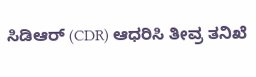ಸಿಡಿಆರ್ (CDR) ಆಧರಿಸಿ ತೀವ್ರ ತನಿಖೆ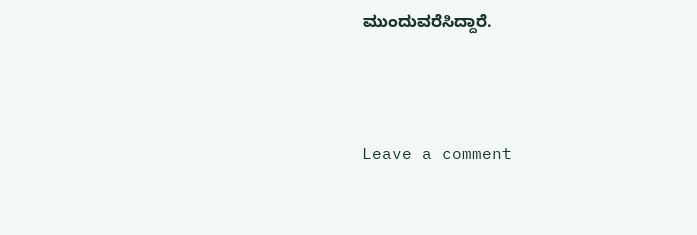ಮುಂದುವರೆಸಿದ್ದಾರೆ.





Leave a comment